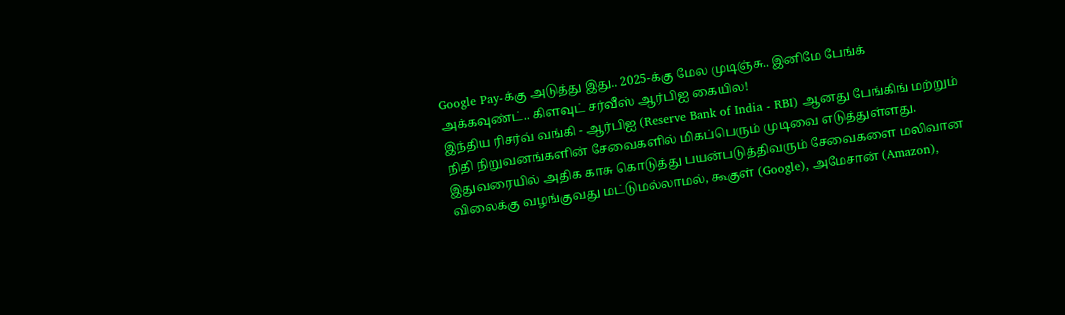Google Pay-க்கு அடுத்து இது.. 2025-க்கு மேல முடிஞ்சு.. இனிமே பேங்க் அக்கவுண்ட்.. கிளவுட் சர்வீஸ் ஆர்பிஐ கையில!
இந்திய ரிசர்வ் வங்கி - ஆர்பிஐ (Reserve Bank of India - RBI) ஆனது பேங்கிங் மற்றும் நிதி நிறுவனங்களின் சேவைகளில் மிகப்பெரும் முடிவை எடுத்துள்ளது. இதுவரையில் அதிக காசு கொடுத்து பயன்படுத்திவரும் சேவைகளை மலிவான விலைக்கு வழங்குவது மட்டுமல்லாமல், கூகுள் (Google), அமேசான் (Amazon),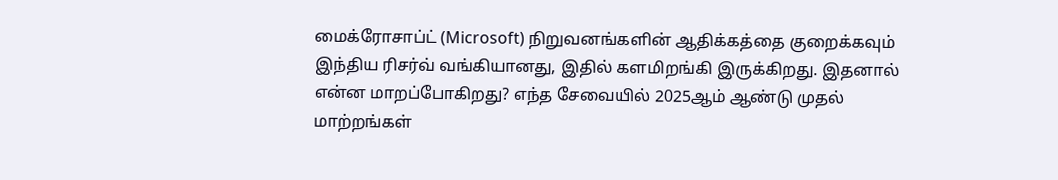மைக்ரோசாப்ட் (Microsoft) நிறுவனங்களின் ஆதிக்கத்தை குறைக்கவும் இந்திய ரிசர்வ் வங்கியானது, இதில் களமிறங்கி இருக்கிறது. இதனால் என்ன மாறப்போகிறது? எந்த சேவையில் 2025ஆம் ஆண்டு முதல் மாற்றங்கள்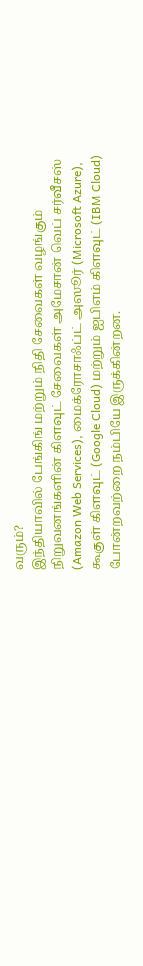வரும்?
இந்தியாவில் பேங்கிங் மற்றும் நிதி சேவைகள் வழங்கும் நிறுவனங்களின் கிளவுட் சேவைகள் அமேசான் வெப் சர்வீசஸ் (Amazon Web Services), மைக்ரோசாஃப்ட் அஸூர் (Microsoft Azure), கூகுள் கிளவுட் (Google Cloud) மற்றும் ஐபிஎம் கிளவுட் (IBM Cloud) போன்றவற்றை நம்பியே இருக்கின்றன.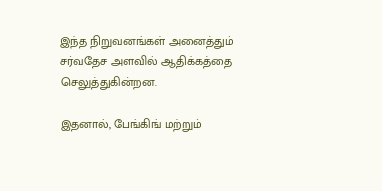இந்த நிறுவனங்கள் அனைத்தும் சர்வதேச அளவில் ஆதிக்கத்தை செலுத்துகின்றன.

இதனால், பேங்கிங் மற்றும்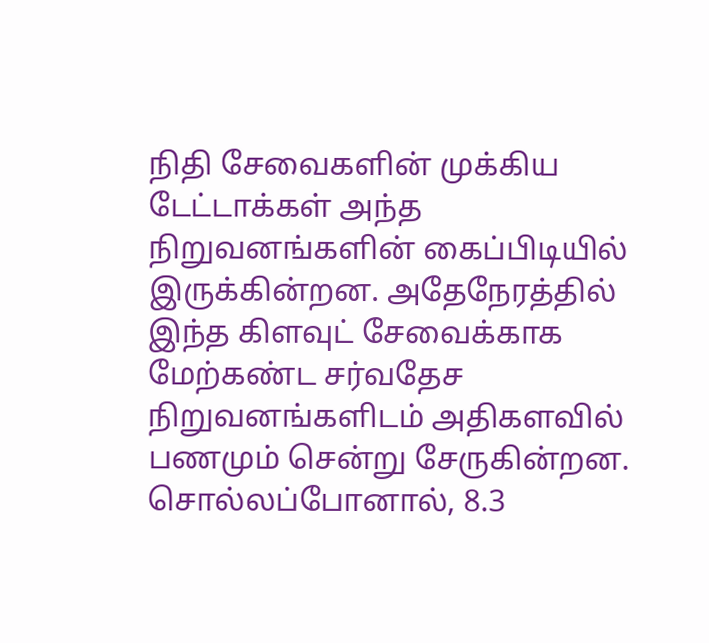நிதி சேவைகளின் முக்கிய டேட்டாக்கள் அந்த நிறுவனங்களின் கைப்பிடியில் இருக்கின்றன. அதேநேரத்தில் இந்த கிளவுட் சேவைக்காக மேற்கண்ட சர்வதேச நிறுவனங்களிடம் அதிகளவில் பணமும் சென்று சேருகின்றன. சொல்லப்போனால், 8.3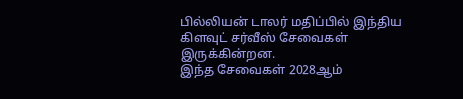பில்லியன் டாலர் மதிப்பில் இந்திய கிளவுட் சர்வீஸ் சேவைகள் இருக்கின்றன.
இந்த சேவைகள் 2028ஆம்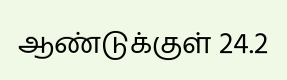ஆண்டுக்குள் 24.2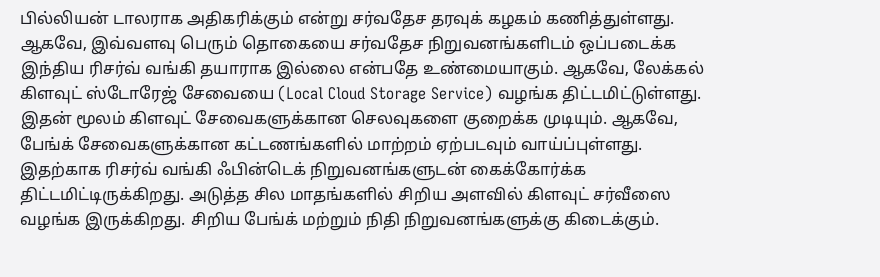பில்லியன் டாலராக அதிகரிக்கும் என்று சர்வதேச தரவுக் கழகம் கணித்துள்ளது. ஆகவே, இவ்வளவு பெரும் தொகையை சர்வதேச நிறுவனங்களிடம் ஒப்படைக்க இந்திய ரிசர்வ் வங்கி தயாராக இல்லை என்பதே உண்மையாகும். ஆகவே, லேக்கல் கிளவுட் ஸ்டோரேஜ் சேவையை (Local Cloud Storage Service) வழங்க திட்டமிட்டுள்ளது.
இதன் மூலம் கிளவுட் சேவைகளுக்கான செலவுகளை குறைக்க முடியும். ஆகவே, பேங்க் சேவைகளுக்கான கட்டணங்களில் மாற்றம் ஏற்படவும் வாய்ப்புள்ளது. இதற்காக ரிசர்வ் வங்கி ஃபின்டெக் நிறுவனங்களுடன் கைக்கோர்க்க திட்டமிட்டிருக்கிறது. அடுத்த சில மாதங்களில் சிறிய அளவில் கிளவுட் சர்வீஸை வழங்க இருக்கிறது. சிறிய பேங்க் மற்றும் நிதி நிறுவனங்களுக்கு கிடைக்கும்.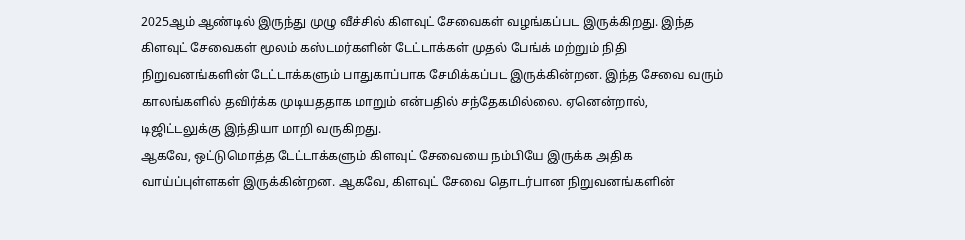2025ஆம் ஆண்டில் இருந்து முழு வீச்சில் கிளவுட் சேவைகள் வழங்கப்பட இருக்கிறது. இந்த கிளவுட் சேவைகள் மூலம் கஸ்டமர்களின் டேட்டாக்கள் முதல் பேங்க் மற்றும் நிதி நிறுவனங்களின் டேட்டாக்களும் பாதுகாப்பாக சேமிக்கப்பட இருக்கின்றன. இந்த சேவை வரும் காலங்களில் தவிர்க்க முடியததாக மாறும் என்பதில் சந்தேகமில்லை. ஏனென்றால், டிஜிட்டலுக்கு இந்தியா மாறி வருகிறது.
ஆகவே, ஒட்டுமொத்த டேட்டாக்களும் கிளவுட் சேவையை நம்பியே இருக்க அதிக வாய்ப்புள்ளகள் இருக்கின்றன. ஆகவே, கிளவுட் சேவை தொடர்பான நிறுவனங்களின்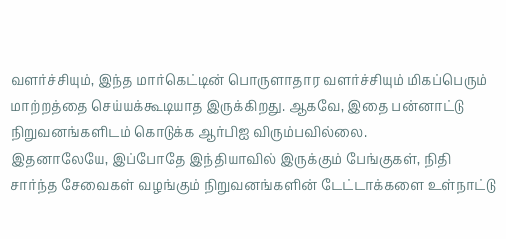வளர்ச்சியும், இந்த மார்கெட்டின் பொருளாதார வளர்ச்சியும் மிகப்பெரும் மாற்றத்தை செய்யக்கூடியாத இருக்கிறது. ஆகவே, இதை பன்னாட்டு நிறுவனங்களிடம் கொடுக்க ஆர்பிஐ விரும்பவில்லை.
இதனாலேயே, இப்போதே இந்தியாவில் இருக்கும் பேங்குகள், நிதி சார்ந்த சேவைகள் வழங்கும் நிறுவனங்களின் டேட்டாக்களை உள்நாட்டு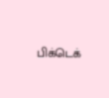பிக்டெக்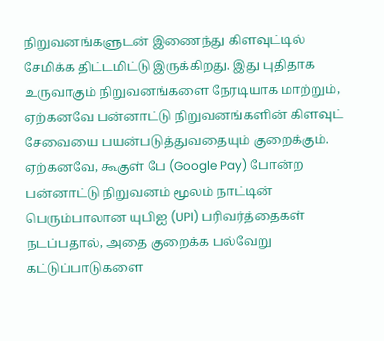நிறுவனங்களுடன் இணைந்து கிளவுட்டில் சேமிக்க திட்டமிட்டு இருக்கிறது. இது புதிதாக உருவாகும் நிறுவனங்களை நேரடியாக மாற்றும், ஏற்கனவே பன்னாட்டு நிறுவனங்களின் கிளவுட் சேவையை பயன்படுத்துவதையும் குறைக்கும்.
ஏற்கனவே, கூகுள் பே (Google Pay) போன்ற பன்னாட்டு நிறுவனம் மூலம் நாட்டின் பெரும்பாலான யுபிஐ (UPI) பரிவர்த்தைகள் நடப்பதால், அதை குறைக்க பல்வேறு கட்டுப்பாடுகளை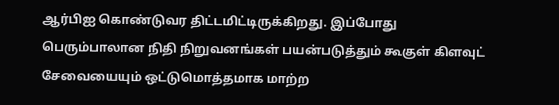ஆர்பிஐ கொண்டுவர திட்டமிட்டிருக்கிறது. இப்போது பெரும்பாலான நிதி நிறுவனங்கள் பயன்படுத்தும் கூகுள் கிளவுட் சேவையையும் ஒட்டுமொத்தமாக மாற்ற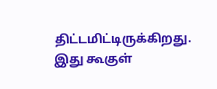திட்டமிட்டிருக்கிறது. இது கூகுள்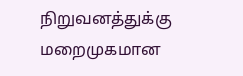நிறுவனத்துக்கு மறைமுகமான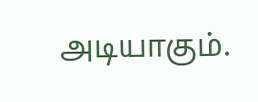அடியாகும்.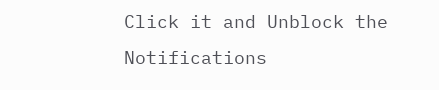Click it and Unblock the Notifications